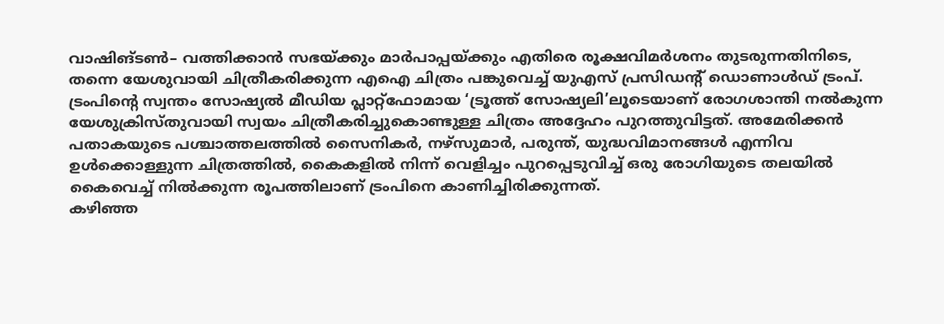വാഷിങ്ടൺ– വത്തിക്കാൻ സഭയ്ക്കും മാർപാപ്പയ്ക്കും എതിരെ രൂക്ഷവിമർശനം തുടരുന്നതിനിടെ, തന്നെ യേശുവായി ചിത്രീകരിക്കുന്ന എഐ ചിത്രം പങ്കുവെച്ച് യുഎസ് പ്രസിഡന്റ് ഡൊണാൾഡ് ട്രംപ്. ട്രംപിന്റെ സ്വന്തം സോഷ്യൽ മീഡിയ പ്ലാറ്റ്ഫോമായ ‘ട്രൂത്ത് സോഷ്യലി’ലൂടെയാണ് രോഗശാന്തി നൽകുന്ന യേശുക്രിസ്തുവായി സ്വയം ചിത്രീകരിച്ചുകൊണ്ടുള്ള ചിത്രം അദ്ദേഹം പുറത്തുവിട്ടത്. അമേരിക്കൻ പതാകയുടെ പശ്ചാത്തലത്തിൽ സൈനികർ, നഴ്സുമാർ, പരുന്ത്, യുദ്ധവിമാനങ്ങൾ എന്നിവ ഉൾക്കൊള്ളുന്ന ചിത്രത്തിൽ, കൈകളിൽ നിന്ന് വെളിച്ചം പുറപ്പെടുവിച്ച് ഒരു രോഗിയുടെ തലയിൽ കൈവെച്ച് നിൽക്കുന്ന രൂപത്തിലാണ് ട്രംപിനെ കാണിച്ചിരിക്കുന്നത്.
കഴിഞ്ഞ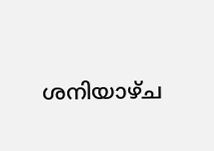ശനിയാഴ്ച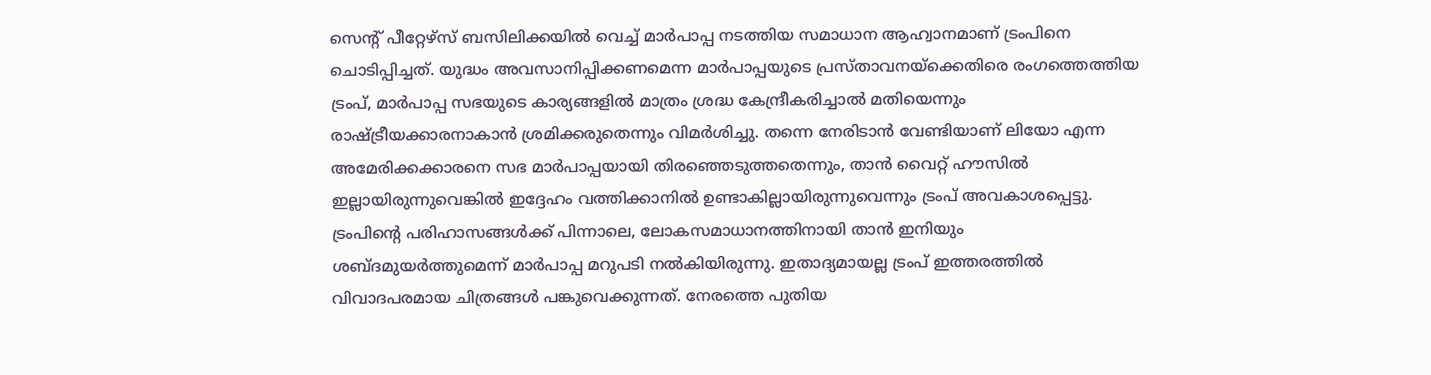സെന്റ് പീറ്റേഴ്സ് ബസിലിക്കയിൽ വെച്ച് മാർപാപ്പ നടത്തിയ സമാധാന ആഹ്വാനമാണ് ട്രംപിനെ ചൊടിപ്പിച്ചത്. യുദ്ധം അവസാനിപ്പിക്കണമെന്ന മാർപാപ്പയുടെ പ്രസ്താവനയ്ക്കെതിരെ രംഗത്തെത്തിയ ട്രംപ്, മാർപാപ്പ സഭയുടെ കാര്യങ്ങളിൽ മാത്രം ശ്രദ്ധ കേന്ദ്രീകരിച്ചാൽ മതിയെന്നും രാഷ്ട്രീയക്കാരനാകാൻ ശ്രമിക്കരുതെന്നും വിമർശിച്ചു. തന്നെ നേരിടാൻ വേണ്ടിയാണ് ലിയോ എന്ന അമേരിക്കക്കാരനെ സഭ മാർപാപ്പയായി തിരഞ്ഞെടുത്തതെന്നും, താൻ വൈറ്റ് ഹൗസിൽ ഇല്ലായിരുന്നുവെങ്കിൽ ഇദ്ദേഹം വത്തിക്കാനിൽ ഉണ്ടാകില്ലായിരുന്നുവെന്നും ട്രംപ് അവകാശപ്പെട്ടു.
ട്രംപിന്റെ പരിഹാസങ്ങൾക്ക് പിന്നാലെ, ലോകസമാധാനത്തിനായി താൻ ഇനിയും ശബ്ദമുയർത്തുമെന്ന് മാർപാപ്പ മറുപടി നൽകിയിരുന്നു. ഇതാദ്യമായല്ല ട്രംപ് ഇത്തരത്തിൽ വിവാദപരമായ ചിത്രങ്ങൾ പങ്കുവെക്കുന്നത്. നേരത്തെ പുതിയ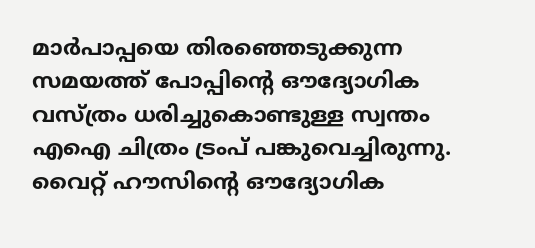മാർപാപ്പയെ തിരഞ്ഞെടുക്കുന്ന സമയത്ത് പോപ്പിന്റെ ഔദ്യോഗിക വസ്ത്രം ധരിച്ചുകൊണ്ടുള്ള സ്വന്തം എഐ ചിത്രം ട്രംപ് പങ്കുവെച്ചിരുന്നു. വൈറ്റ് ഹൗസിന്റെ ഔദ്യോഗിക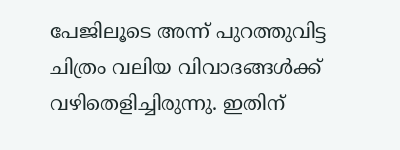പേജിലൂടെ അന്ന് പുറത്തുവിട്ട ചിത്രം വലിയ വിവാദങ്ങൾക്ക് വഴിതെളിച്ചിരുന്നു. ഇതിന്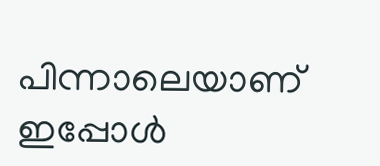പിന്നാലെയാണ് ഇപ്പോൾ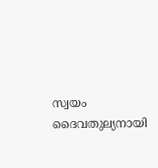സ്വയം ദൈവതുല്യനായി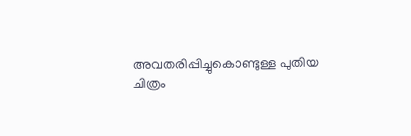അവതരിപ്പിച്ചുകൊണ്ടുള്ള പുതിയ ചിത്രം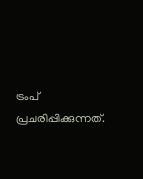ട്രംപ് പ്രചരിപ്പിക്കുന്നത്.